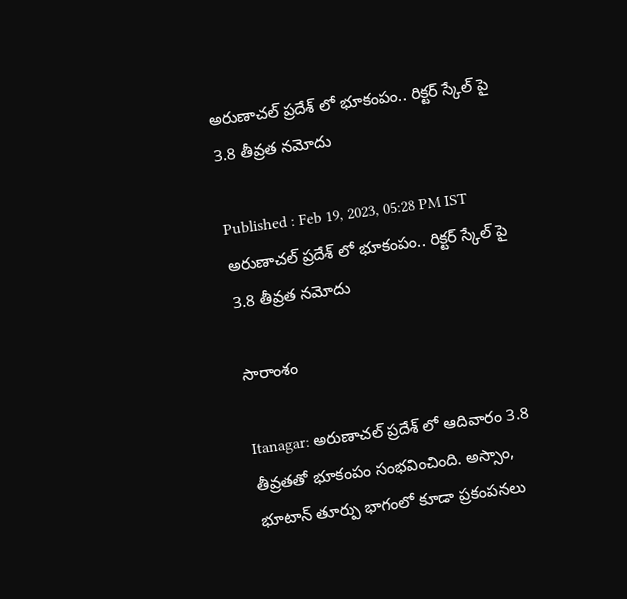అరుణాచల్ ప్రదేశ్ లో భూకంపం.. రిక్ట‌ర్ స్కేల్ పై 3.8 తీవ్రత న‌మోదు

Published : Feb 19, 2023, 05:28 PM IST
అరుణాచల్ ప్రదేశ్ లో భూకంపం.. రిక్ట‌ర్ స్కేల్ పై 3.8 తీవ్రత న‌మోదు

సారాంశం

Itanagar: అరుణాచల్ ప్రదేశ్ లో ఆదివారం 3.8 తీవ్రతతో భూకంపం సంభవించింది. అస్సాం, భూటాన్ తూర్పు భాగంలో కూడా ప్రకంపనలు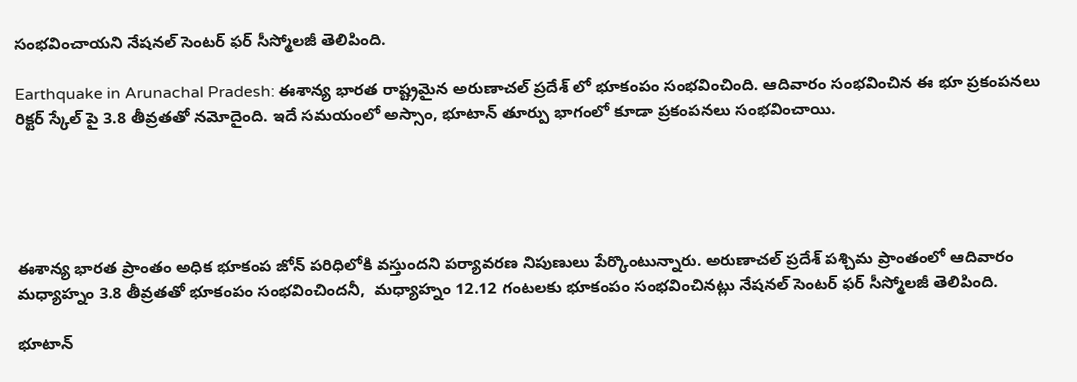సంభవించాయ‌ని నేషనల్ సెంటర్ ఫర్ సీస్మోలజీ తెలిపింది.

Earthquake in Arunachal Pradesh: ఈశాన్య భార‌త రాష్ట్రమైన అరుణాచ‌ల్ ప్ర‌దేశ్ లో భూకంపం సంభ‌వించింది. ఆదివారం సంభ‌వించిన ఈ భూ ప్ర‌కంప‌న‌లు రిక్టర్ స్కేల్ పై 3.8 తీవ్రతతో న‌మోదైంది. ఇదే స‌మయంలో అస్సాం, భూటాన్ తూర్పు భాగంలో కూడా ప్రకంపనలు సంభవించాయి.





ఈశాన్య భార‌త‌ ప్రాంతం అధిక భూకంప జోన్ పరిధిలోకి వస్తుందని ప‌ర్యావ‌ర‌ణ నిపుణులు పేర్కొంటున్నారు. అరుణాచల్ ప్రదేశ్ పశ్చిమ ప్రాంతంలో ఆదివారం మధ్యాహ్నం 3.8 తీవ్రతతో భూకంపం సంభవించింద‌నీ,  మధ్యాహ్నం 12.12 గంటలకు భూకంపం సంభవించినట్లు నేషనల్ సెంటర్ ఫర్ సీస్మోలజీ తెలిపింది.

భూటాన్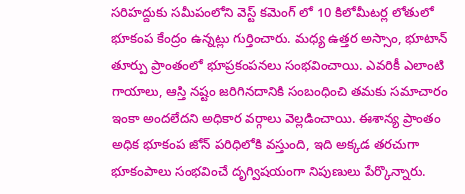సరిహద్దుకు సమీపంలోని వెస్ట్ కమెంగ్ లో 10 కిలోమీటర్ల లోతులో భూకంప కేంద్రం ఉన్నట్లు గుర్తించారు. మధ్య ఉత్తర అస్సాం, భూటాన్ తూర్పు ప్రాంతంలో భూప్రకంపనలు సంభవించాయి. ఎవరికీ ఎలాంటి గాయాలు, ఆస్తి నష్టం జరిగిన‌దానికి సంబంధించి త‌మ‌కు స‌మాచారం ఇంకా అంద‌లేద‌ని అధికార వ‌ర్గాలు వెల్ల‌డించాయి. ఈశాన్య ప్రాంతం అధిక భూకంప జోన్ పరిధిలోకి వస్తుంది, ఇది అక్కడ తరచుగా భూకంపాలు సంభవించే దృగ్విషయంగా నిపుణులు పేర్కొన్నారు.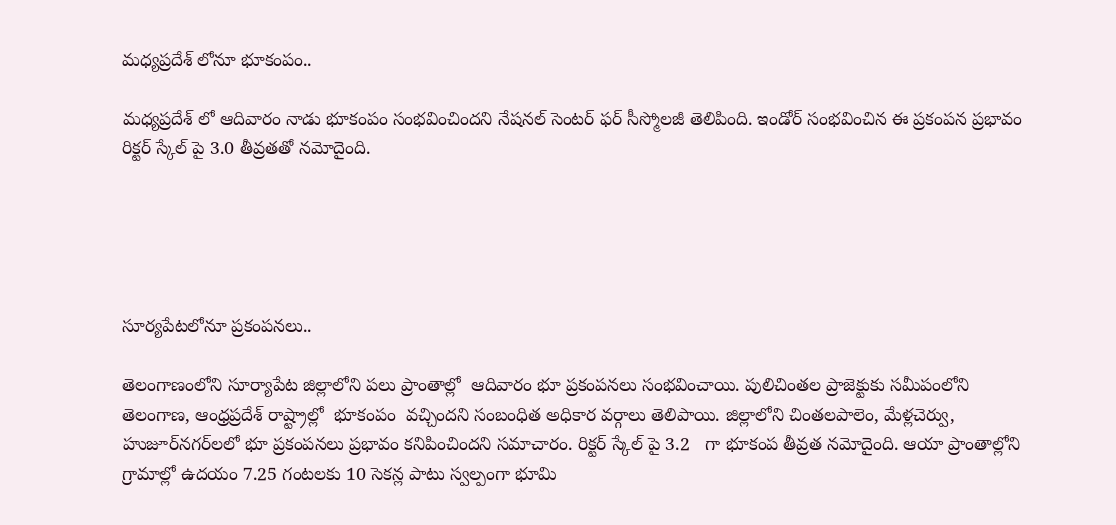మ‌ధ్య‌ప్ర‌దేశ్ లోనూ భూకంపం..

మ‌ధ్య‌ప్ర‌దేశ్ లో ఆదివారం నాడు భూకంపం సంభ‌వించింద‌ని నేషనల్ సెంటర్ ఫర్ సీస్మోలజీ తెలిపింది. ఇండోర్ సంభ‌వించిన ఈ ప్ర‌కంప‌న ప్ర‌భావం రిక్ట‌ర్ స్కేల్ పై 3.0 తీవ్ర‌త‌తో న‌మోదైంది.





సూర్య‌పేట‌లోనూ ప్ర‌కంప‌న‌లు..

తెలంగాణంలోని సూర్యాపేట జిల్లాలోని పలు ప్రాంతాల్లో  ఆదివారం భూ ప్ర‌కంప‌న‌లు సంభ‌వించాయి. పులిచింతల ప్రాజెక్టుకు సమీపంలోని తెలంగాణ, ఆంధ్రప్రదేశ్ రాష్ట్రాల్లో  భూకంపం  వచ్చిందని సంబంధిత అధికార వ‌ర్గాలు తెలిపాయి. జిల్లాలోని చింతలపాలెం, మేళ్లచెర్వు,  హుజూర్‌నగర్‌లలో భూ ప్ర‌కంప‌న‌లు ప్రభావం క‌నిపించింద‌ని స‌మాచారం. రిక్టర్ స్కేల్ పై 3.2   గా భూకంప తీవ్రత నమోదైంది. ఆయా ప్రాంతాల్లోని గ్రామాల్లో ఉదయం 7.25 గంటలకు 10 సెకన్ల పాటు స్వల్పంగా భూమి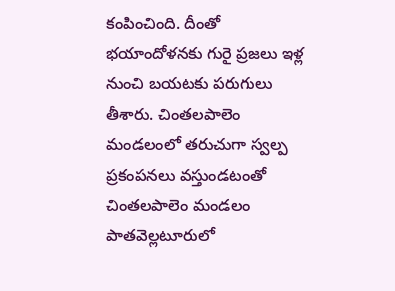కంపించింది. దీంతో భయాందోళనకు గురై ప్రజలు ఇళ్ల నుంచి బయటకు పరుగులు తీశారు. చింతలపాలెం మండలంలో తరుచుగా స్వల్ప ప్రకంపనలు వస్తుండటంతో చింతలపాలెం మండలం పాతవెల్లటూరులో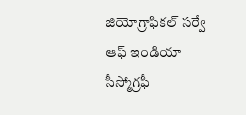జియోగ్రాఫికల్ సర్వే ఆఫ్ ఇండియా సీస్మోగ్రఫీ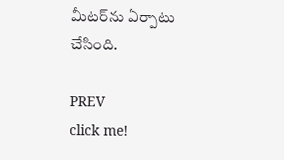మీటర్‌ను ఏర్పాటు చేసింది.

PREV
click me!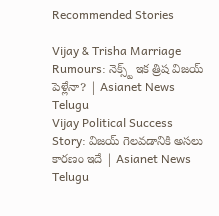Recommended Stories

Vijay & Trisha Marriage Rumours: నెక్స్ట్ ఇక త్రిష విజయ్ పెళ్లేనా? | Asianet News Telugu
Vijay Political Success Story: విజయ్ గెలవడానికి అసలు కారణం ఇదే | Asianet News Telugu